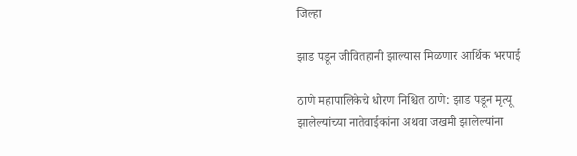जिल्हा

झाड पडून जीवितहानी झाल्यास मिळणार आर्थिक भरपाई

ठाणे महापालिकेचे धोरण निश्चित ठाणे: झाड पडून मृत्यू झालेल्यांच्या नातेवाईकांना अथवा जखमी झालेल्यांना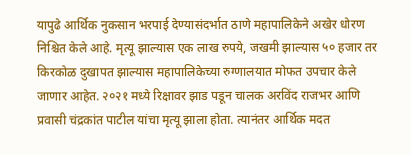यापुढे आर्थिक नुकसान भरपाई देण्यासंदर्भात ठाणे महापालिकेने अखेर धोरण निश्चित केले आहे. मृत्यू झाल्यास एक लाख रुपये, जखमी झाल्यास ५० हजार तर किरकोळ दुखापत झाल्यास महापालिकेच्या रुग्णालयात मोफत उपचार केले जाणार आहेत. २०२१ मध्ये रिक्षावर झाड पडून चालक अरविंद राजभर आणि प्रवासी चंद्रकांत पाटील यांचा मृत्यू झाला होता. त्यानंतर आर्थिक मदत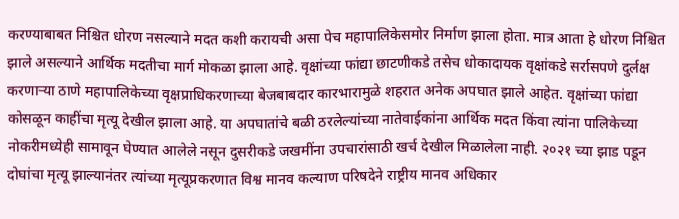करण्याबाबत निश्चित धोरण नसल्याने मदत कशी करायची असा पेच महापालिकेसमोर निर्माण झाला होता. मात्र आता हे धोरण निश्चित झाले असल्याने आर्थिक मदतीचा मार्ग मोकळा झाला आहे. वृक्षांच्या फांद्या छाटणीकडे तसेच धोकादायक वृक्षांकडे सर्रासपणे दुर्लक्ष करणाऱ्या ठाणे महापालिकेच्या वृक्षप्राधिकरणाच्या बेजबाबदार कारभारामुळे शहरात अनेक अपघात झाले आहेत. वृक्षांच्या फांद्या कोसळून काहींचा मृत्यू देखील झाला आहे. या अपघातांचे बळी ठरलेल्यांच्या नातेवाईकांना आर्थिक मदत किंवा त्यांना पालिकेच्या नोकरीमध्येही सामावून घेण्यात आलेले नसून दुसरीकडे जखमींना उपचारांसाठी खर्च देखील मिळालेला नाही. २०२१ च्या झाड पडून दोघांचा मृत्यू झाल्यानंतर त्यांच्या मृत्यूप्रकरणात विश्व मानव कल्याण परिषदेने राष्ट्रीय मानव अधिकार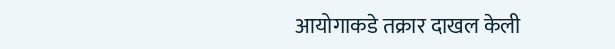आयोगाकडे तक्रार दाखल केली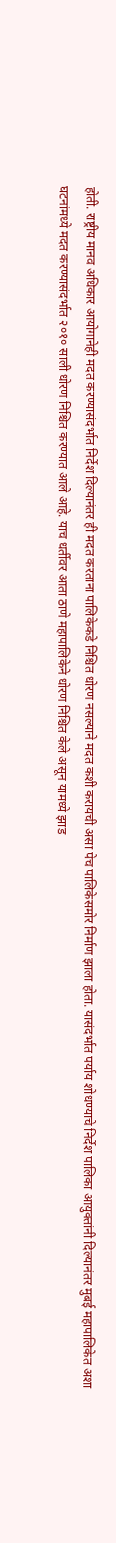होती. राष्ट्रीय मानव अधिकार आयोगानेही मदत करण्यासंदर्भात निर्देश दिल्यानंतर ही मदत करताना पालिकेकडे निश्चित धोरण नसल्याने मदत कशी करायची असा पेच पालिकेसमोर निर्माण झाला होता. यासंदर्भात पर्याय शोधण्याचे निर्देश पालिका आयुक्तांनी दिल्यानंतर मुबई महापालिकेत अशा घटनांमध्ये मदत करण्यासंदर्भात २०१० साली धोरण निश्चित करण्यात आले आहे. याच धर्तीवर आता ठाणे महापालिकेने धोरण निश्चित केले असून यामध्ये झाड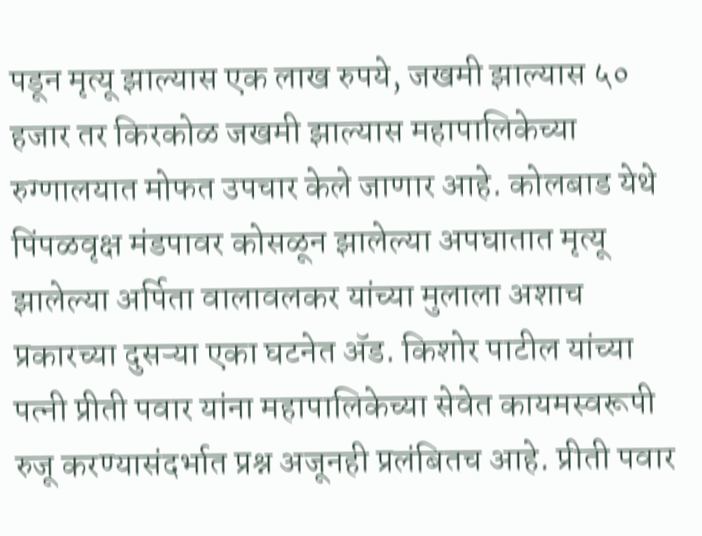पडून मृत्यू झाल्यास एक लाख रुपये, जखमी झाल्यास ५० हजार तर किरकोळ जखमी झाल्यास महापालिकेच्या रुग्णालयात मोफत उपचार केले जाणार आहे. कोलबाड येथे पिंपळवृक्ष मंडपावर कोसळून झालेल्या अपघातात मृत्यू झालेल्या अर्पिता वालावलकर यांच्या मुलाला अशाच प्रकारच्या दुसऱ्या एका घटनेत ॲड. किशोर पाटील यांच्या पत्नी प्रीती पवार यांना महापालिकेच्या सेवेत कायमस्वरूपी रुजू करण्यासंदर्भात प्रश्न अजूनही प्रलंबितच आहे. प्रीती पवार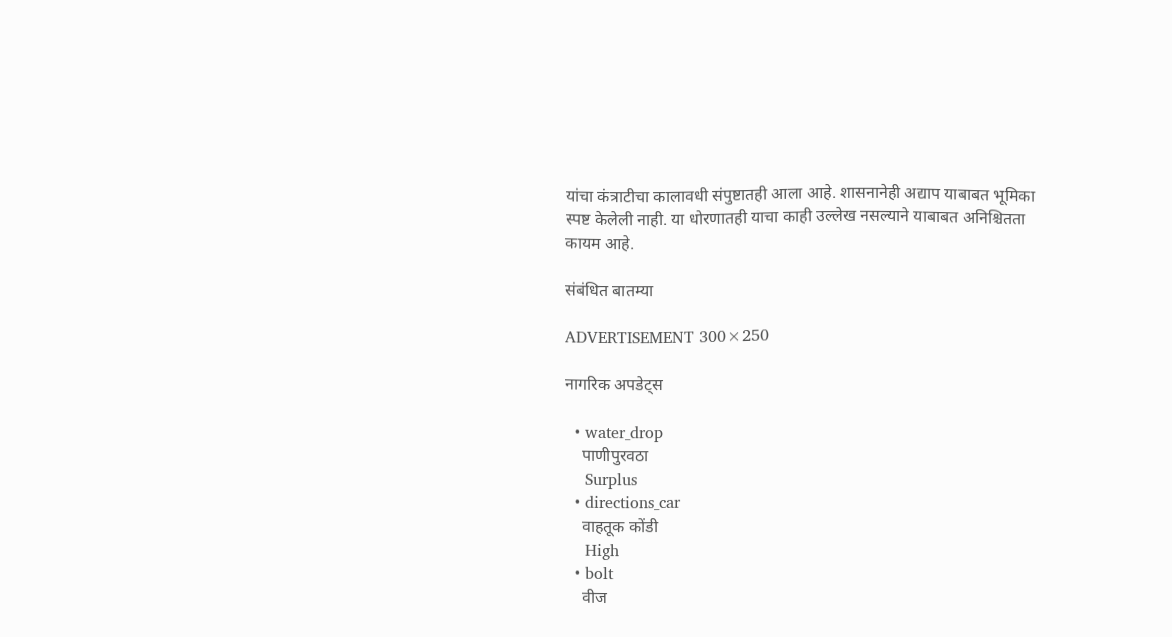यांचा कंत्राटीचा कालावधी संपुष्टातही आला आहे. शासनानेही अद्याप याबाबत भूमिका स्पष्ट केलेली नाही. या धोरणातही याचा काही उल्लेख नसल्याने याबाबत अनिश्चितता कायम आहे.

संबंधित बातम्या

ADVERTISEMENT 300×250

नागरिक अपडेट्स

  • water_drop
    पाणीपुरवठा
    Surplus
  • directions_car
    वाहतूक कोंडी
    High
  • bolt
    वीज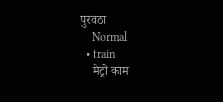पुरवठा
    Normal
  • train
    मेट्रो काम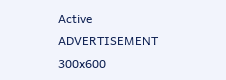Active
ADVERTISEMENT 300x600